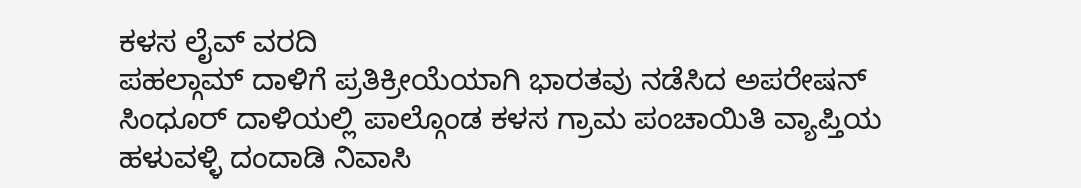ಕಳಸ ಲೈವ್ ವರದಿ
ಪಹಲ್ಗಾಮ್ ದಾಳಿಗೆ ಪ್ರತಿಕ್ರೀಯೆಯಾಗಿ ಭಾರತವು ನಡೆಸಿದ ಅಪರೇಷನ್ ಸಿಂಧೂರ್ ದಾಳಿಯಲ್ಲಿ ಪಾಲ್ಗೊಂಡ ಕಳಸ ಗ್ರಾಮ ಪಂಚಾಯಿತಿ ವ್ಯಾಪ್ತಿಯ ಹಳುವಳ್ಳಿ ದಂದಾಡಿ ನಿವಾಸಿ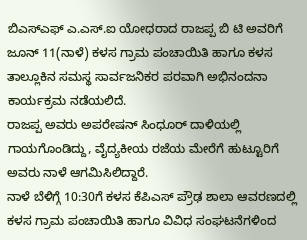ಬಿಎಸ್ಎಫ್ ಎ.ಎಸ್.ಐ ಯೋಧರಾದ ರಾಜಪ್ಪ ಬಿ ಟಿ ಅವರಿಗೆ ಜೂನ್ 11(ನಾಳೆ) ಕಳಸ ಗ್ರಾಮ ಪಂಚಾಯಿತಿ ಹಾಗೂ ಕಳಸ ತಾಲ್ಲೂಕಿನ ಸಮಸ್ಥ ಸಾರ್ವಜನಿಕರ ಪರವಾಗಿ ಅಭಿನಂದನಾ ಕಾರ್ಯಕ್ರಮ ನಡೆಯಲಿದೆ.
ರಾಜಪ್ಪ ಅವರು ಅಪರೇಷನ್ ಸಿಂಧೂರ್ ದಾಳಿಯಲ್ಲಿ ಗಾಯಗೊಂಡಿದ್ದು, ವೈದ್ಯಕೀಯ ರಜೆಯ ಮೇರೆಗೆ ಹುಟ್ಟೂರಿಗೆ ಅವರು ನಾಳೆ ಆಗಮಿಸಿಲಿದ್ದಾರೆ.
ನಾಳೆ ಬೆಳಿಗ್ಗೆ 10:30ಗೆ ಕಳಸ ಕೆಪಿಎಸ್ ಪ್ರೌಢ ಶಾಲಾ ಆವರಣದಲ್ಲಿ ಕಳಸ ಗ್ರಾಮ ಪಂಚಾಯಿತಿ ಹಾಗೂ ವಿವಿಧ ಸಂಘಟನೆಗಳಿಂದ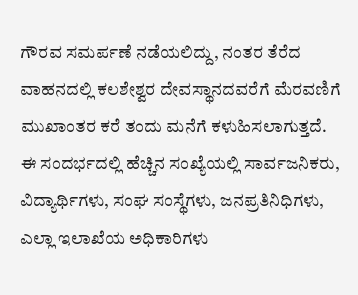ಗೌರವ ಸಮರ್ಪಣೆ ನಡೆಯಲಿದ್ದು, ನಂತರ ತೆರೆದ ವಾಹನದಲ್ಲಿ ಕಲಶೇಶ್ವರ ದೇವಸ್ಥಾನದವರೆಗೆ ಮೆರವಣಿಗೆ ಮುಖಾಂತರ ಕರೆ ತಂದು ಮನೆಗೆ ಕಳುಹಿಸಲಾಗುತ್ತದೆ.
ಈ ಸಂದರ್ಭದಲ್ಲಿ ಹೆಚ್ಚಿನ ಸಂಖ್ಯೆಯಲ್ಲಿ ಸಾರ್ವಜನಿಕರು, ವಿದ್ಯಾರ್ಥಿಗಳು, ಸಂಘ ಸಂಸ್ಥೆಗಳು, ಜನಪ್ರತಿನಿಧಿಗಳು, ಎಲ್ಲಾ ಇಲಾಖೆಯ ಅಧಿಕಾರಿಗಳು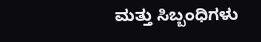ಮತ್ತು ಸಿಬ್ಬಂಧಿಗಳು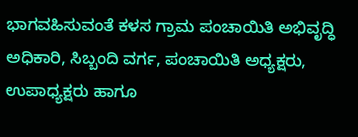ಭಾಗವಹಿಸುವಂತೆ ಕಳಸ ಗ್ರಾಮ ಪಂಚಾಯಿತಿ ಅಭಿವೃದ್ಧಿ ಅಧಿಕಾರಿ, ಸಿಬ್ಬಂದಿ ವರ್ಗ, ಪಂಚಾಯಿತಿ ಅಧ್ಯಕ್ಷರು, ಉಪಾಧ್ಯಕ್ಷರು ಹಾಗೂ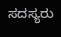ಸದಸ್ಯರು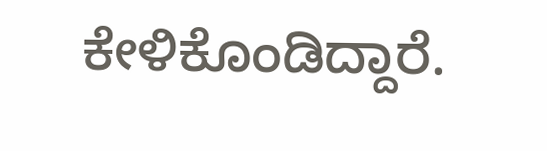ಕೇಳಿಕೊಂಡಿದ್ದಾರೆ.